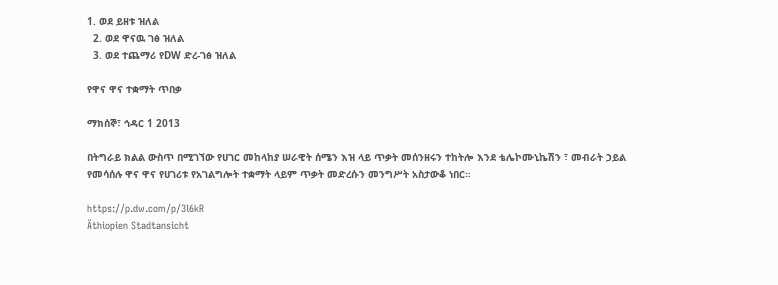1. ወደ ይዘቱ ዝለል
  2. ወደ ዋናዉ ገፅ ዝለል
  3. ወደ ተጨማሪ የDW ድረ-ገፅ ዝለል

የዋና ዋና ተቋማት ጥበቃ

ማክሰኞ፣ ኅዳር 1 2013

በትግራይ ክልል ውስጥ በሚገኘው የሀገር መከላከያ ሠራዊት ሰሜን እዝ ላይ ጥቃት መሰንዘሩን ተከትሎ እንደ ቴሌኮሙኒኬሽን ፣ መብራት ኃይል የመሳሰሉ ዋና ዋና የሀገሪቱ የአገልግሎት ተቋማት ላይም ጥቃት መድረሱን መንግሥት አስታውቆ ነበር።

https://p.dw.com/p/3l6kR
Äthiopien Stadtansicht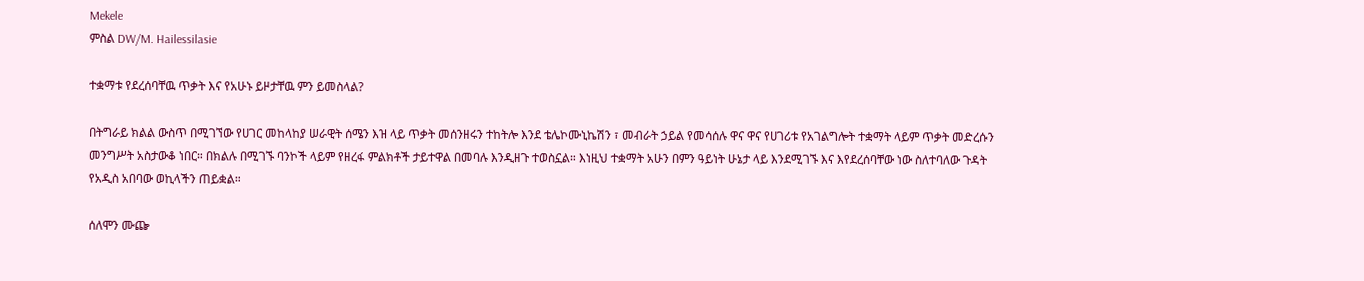Mekele
ምስል DW/M. Hailessilasie

ተቋማቱ የደረሰባቸዉ ጥቃት እና የአሁኑ ይዞታቸዉ ምን ይመስላል?

በትግራይ ክልል ውስጥ በሚገኘው የሀገር መከላከያ ሠራዊት ሰሜን እዝ ላይ ጥቃት መሰንዘሩን ተከትሎ እንደ ቴሌኮሙኒኬሽን ፣ መብራት ኃይል የመሳሰሉ ዋና ዋና የሀገሪቱ የአገልግሎት ተቋማት ላይም ጥቃት መድረሱን መንግሥት አስታውቆ ነበር። በክልሉ በሚገኙ ባንኮች ላይም የዘረፋ ምልክቶች ታይተዋል በመባሉ እንዲዘጉ ተወስኗል። እነዚህ ተቋማት አሁን በምን ዓይነት ሁኔታ ላይ እንደሚገኙ እና እየደረሰባቸው ነው ስለተባለው ጉዳት የአዲስ አበባው ወኪላችን ጠይቋል።

ሰለሞን ሙጬ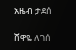አዜብ ታደሰ

ሸዋዬ ለገሰ